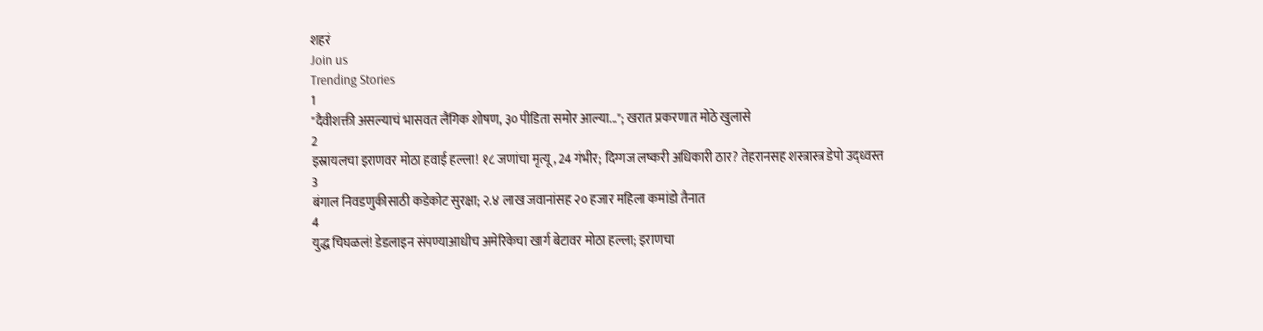शहरं
Join us
Trending Stories
1
"दैवीशक्ती असल्याचं भासवत लैंगिक शोषण, ३० पीडिता समोर आल्या..."; खरात प्रकरणात मोठे खुलासे
2
इस्रायलचा इराणवर मोठा हवाई हल्ला! १८ जणांचा मृत्यू, 24 गंभीर; दिग्गज लष्करी अधिकारी ठार? तेहरानसह शस्त्रास्त्र डेपो उद्ध्वस्त
3
बंगाल निवडणुकीसाठी कडेकोट सुरक्षा; २.४ लाख जवानांसह २० हजार महिला कमांडो तैनात
4
युद्ध चिघळलं! डेडलाइन संपण्याआधीच अमेरिकेचा खार्ग बेटावर मोठा हल्ला; इराणचा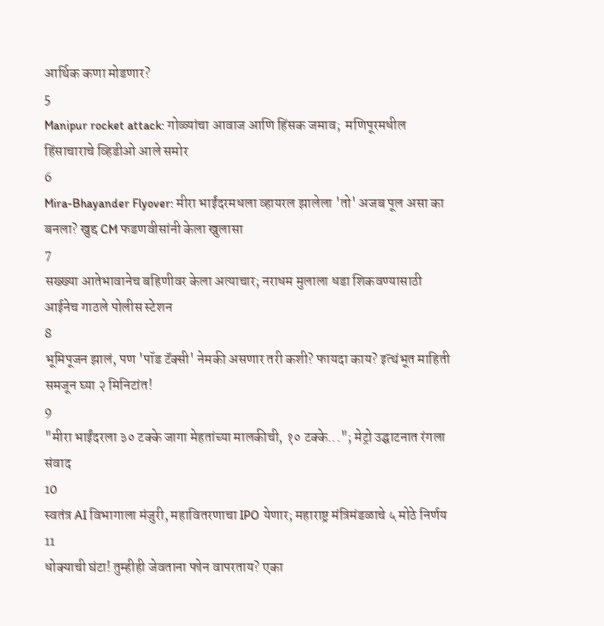आर्थिक कणा मोडणार?
5
Manipur rocket attack: गोळ्यांचा आवाज आणि हिंसक जमाव;  मणिपूरमधील हिंसाचाराचे व्हिडीओ आले समोर
6
Mira-Bhayander Flyover: मीरा भाईंदरमधला व्हायरल झालेला 'तो' अजब पूल असा का बनला? खुद्द CM फडणवीसांनी केला खुलासा
7
सख्ख्या आतेभावानेच बहिणीवर केला अत्याचार; नराधम मुलाला धडा शिकवण्यासाठी आईनेच गाठले पोलीस स्टेशन
8
भूमिपूजन झालं, पण 'पॉड टॅक्सी' नेमकी असणार तरी कशी? फायदा काय? इत्थंभूत माहिती समजून घ्या २ मिनिटांत!
9
"मीरा भाईंदरला ३० टक्के जागा मेहतांच्या मालकीची, १० टक्के..."; मेट्रो उद्घाटनात रंगला संवाद
10
स्वतंत्र AI विभागाला मंजुरी, महावितरणाचा IPO येणार; महाराष्ट्र मंत्रिमंडळाचे ५ मोठे निर्णय
11
धोक्याची घंटा! तुम्हीही जेवताना फोन वापरताय? एका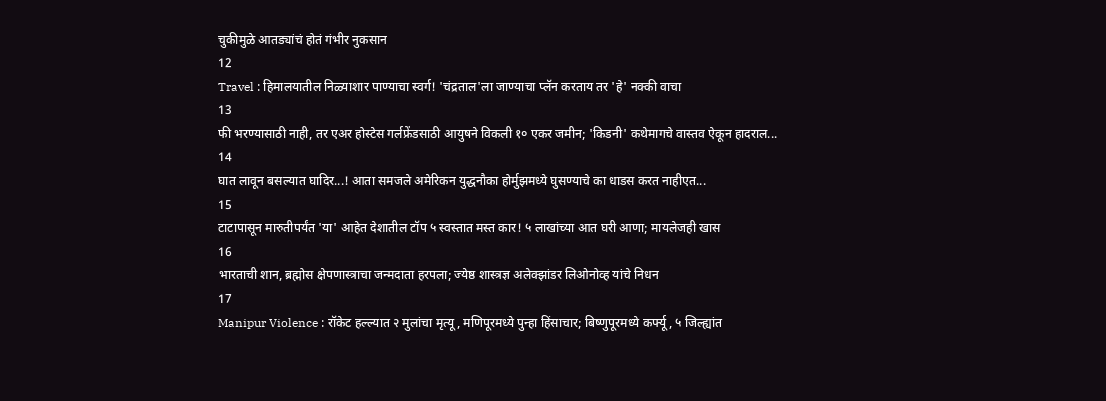चुकीमुळे आतड्यांचं होतं गंभीर नुकसान
12
Travel : हिमालयातील निळ्याशार पाण्याचा स्वर्ग! 'चंद्रताल'ला जाण्याचा प्लॅन करताय तर 'हे' नक्की वाचा
13
फी भरण्यासाठी नाही, तर एअर होस्टेस गर्लफ्रेंडसाठी आयुषने विकली १० एकर जमीन; 'किडनी' कथेमागचे वास्तव ऐकून हादराल...
14
घात लावून बसल्यात घादिर...! आता समजले अमेरिकन युद्धनौका होर्मुझमध्ये घुसण्याचे का धाडस करत नाहीएत...
15
टाटापासून मारुतीपर्यंत 'या' आहेत देशातील टॉप ५ स्वस्तात मस्त कार! ५ लाखांच्या आत घरी आणा; मायलेजही खास
16
भारताची शान, ब्रह्मोस क्षेपणास्त्राचा जन्मदाता हरपला; ज्येष्ठ शास्त्रज्ञ अलेक्झांडर लिओनोव्ह यांचे निधन
17
Manipur Violence : रॉकेट हल्ल्यात २ मुलांचा मृत्यू, मणिपूरमध्ये पुन्हा हिंसाचार; बिष्णुपूरमध्ये कर्फ्यू, ५ जिल्ह्यांत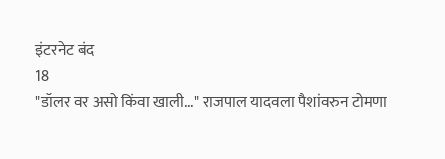इंटरनेट बंद
18
"डॉलर वर असो किंवा खाली..." राजपाल यादवला पैशांवरुन टोमणा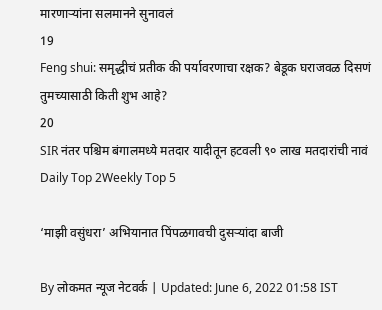मारणाऱ्यांना सलमानने सुनावलं
19
Feng shui: समृद्धीचं प्रतीक की पर्यावरणाचा रक्षक? बेडूक घराजवळ दिसणं तुमच्यासाठी किती शुभ आहे?
20
SIR नंतर पश्चिम बंगालमध्ये मतदार यादीतून हटवली ९० लाख मतदारांची नावं
Daily Top 2Weekly Top 5

‘माझी वसुंधरा’ अभियानात पिंपळगावची दुसऱ्यांदा बाजी

By लोकमत न्यूज नेटवर्क | Updated: June 6, 2022 01:58 IST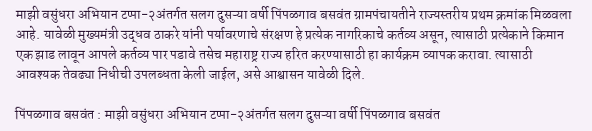माझी वसुंधरा अभियान टप्पा-२अंतर्गत सलग दुसऱ्या वर्षी पिंपळगाव बसवंत ग्रामपंचायतीने राज्यस्तरीय प्रथम क्रमांक मिळवला आहे. यावेळी मुख्यमंत्री उद्धव ठाकरे यांनी पर्यावरणाचे संरक्षण हे प्रत्येक नागरिकाचे कर्तव्य असून, त्यासाठी प्रत्येकाने किमान एक झाड लावून आपले कर्तव्य पार पडावे तसेच महाराष्ट्र राज्य हरित करण्यासाठी हा कार्यक्रम व्यापक करावा. त्यासाठी आवश्यक तेवढ्या निधीची उपलब्धता केली जाईल, असे आश्वासन यावेळी दिले.

पिंपळगाव बसवंत : माझी वसुंधरा अभियान टप्पा-२अंतर्गत सलग दुसऱ्या वर्षी पिंपळगाव बसवंत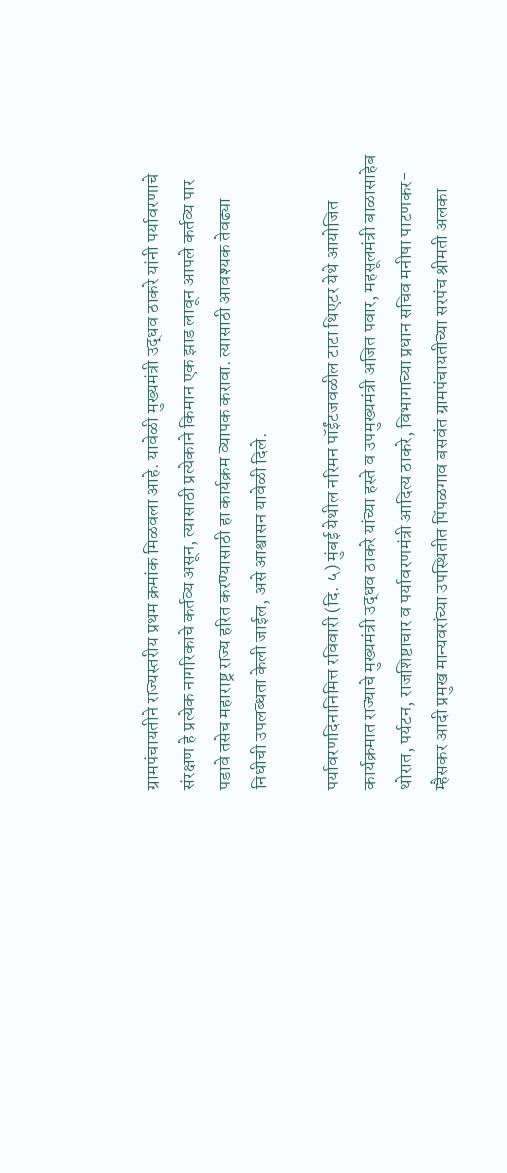ग्रामपंचायतीने राज्यस्तरीय प्रथम क्रमांक मिळवला आहे. यावेळी मुख्यमंत्री उद्धव ठाकरे यांनी पर्यावरणाचे संरक्षण हे प्रत्येक नागरिकाचे कर्तव्य असून, त्यासाठी प्रत्येकाने किमान एक झाड लावून आपले कर्तव्य पार पडावे तसेच महाराष्ट्र राज्य हरित करण्यासाठी हा कार्यक्रम व्यापक करावा. त्यासाठी आवश्यक तेवढ्या निधीची उपलब्धता केली जाईल, असे आश्वासन यावेळी दिले.

पर्यावरणदिनानिमित्त रविवारी (दि. ५) मुंबई येथील नरिमन पॉईंटजवळील टाटा थिएटर येथे आयोजित कार्यक्रमात राज्याचे मुख्यमंत्री उद्धव ठाकरे यांच्या हस्ते व उपमुख्यमंत्री अजित पवार, महसूलमंत्री बाळासाहेब थोरात, पर्यटन, राजशिष्टाचार व पर्यावरणमंत्री आदित्य ठाकरे, विभागाच्या प्रधान सचिव मनीषा पाटणकर-म्हैसकर आदी प्रमुख मान्यवरांच्या उपस्थितीत पिंपळगाव बसवंत ग्रामपंचायतीच्या सरपंच श्रीमती अलका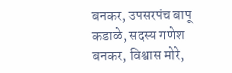बनकर, उपसरपंच बापू कडाळे, सदस्य गणेश बनकर, विश्वास मोरे,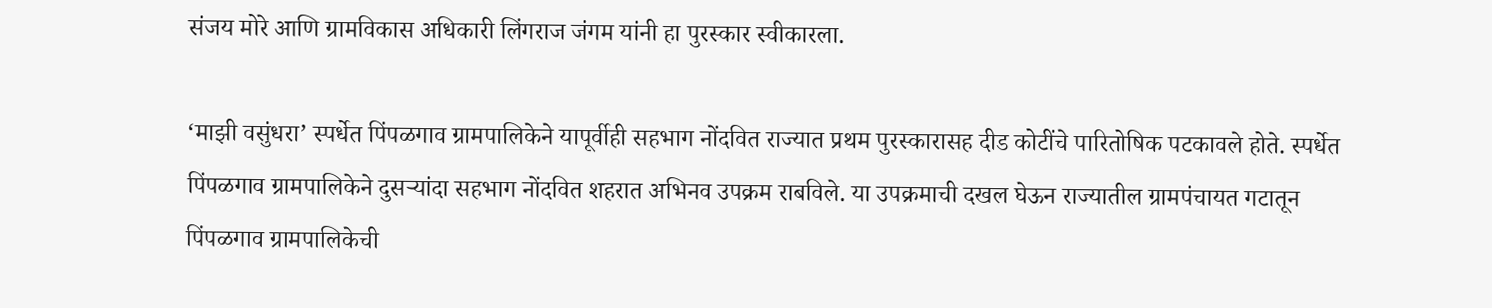संजय मोरे आणि ग्रामविकास अधिकारी लिंगराज जंगम यांनी हा पुरस्कार स्वीकारला.

‘माझी वसुंधरा’ स्पर्धेत पिंपळगाव ग्रामपालिकेने यापूर्वीही सहभाग नोंदवित राज्यात प्रथम पुरस्कारासह दीड कोटींचे पारितोषिक पटकावले होते. स्पर्धेत पिंपळगाव ग्रामपालिकेने दुसऱ्यांदा सहभाग नोंदवित शहरात अभिनव उपक्रम राबविले. या उपक्रमाची दखल घेऊन राज्यातील ग्रामपंचायत गटातून पिंपळगाव ग्रामपालिकेची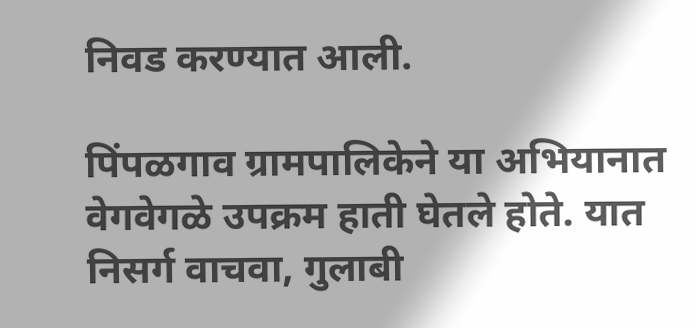निवड करण्यात आली.

पिंपळगाव ग्रामपालिकेने या अभियानात वेगवेगळे उपक्रम हाती घेतले होते. यात निसर्ग वाचवा, गुलाबी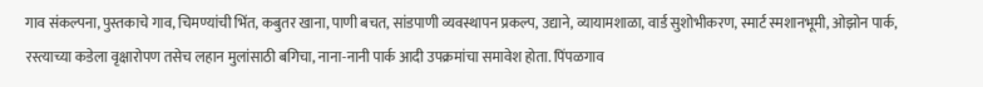गाव संकल्पना, पुस्तकाचे गाव, चिमण्यांची भिंत, कबुतर खाना, पाणी बचत, सांडपाणी व्यवस्थापन प्रकल्प, उद्याने, व्यायामशाळा, वार्ड सुशोभीकरण, स्मार्ट स्मशानभूमी, ओझोन पार्क, रस्त्याच्या कडेला वृक्षारोपण तसेच लहान मुलांसाठी बगिचा, नाना-नानी पार्क आदी उपक्रमांचा समावेश होता. पिंपळगाव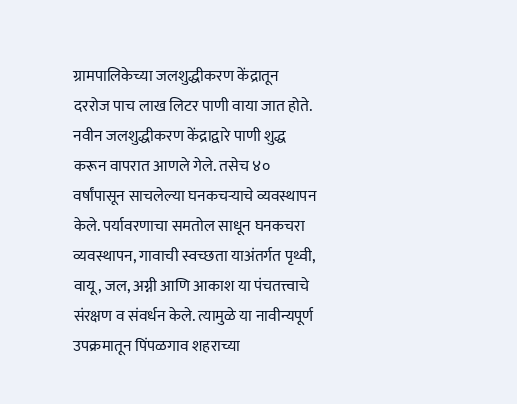ग्रामपालिकेच्या जलशुद्धीकरण केंद्रातून दररोज पाच लाख लिटर पाणी वाया जात होते. नवीन जलशुद्धीकरण केंद्राद्वारे पाणी शुद्ध करून वापरात आणले गेले. तसेच ४० वर्षांपासून साचलेल्या घनकचऱ्याचे व्यवस्थापन केले. पर्यावरणाचा समतोल साधून घनकचरा व्यवस्थापन, गावाची स्वच्छता याअंतर्गत पृथ्वी, वायू, जल, अग्नी आणि आकाश या पंचतत्त्वाचे संरक्षण व संवर्धन केले. त्यामुळे या नावीन्यपूर्ण उपक्रमातून पिंपळगाव शहराच्या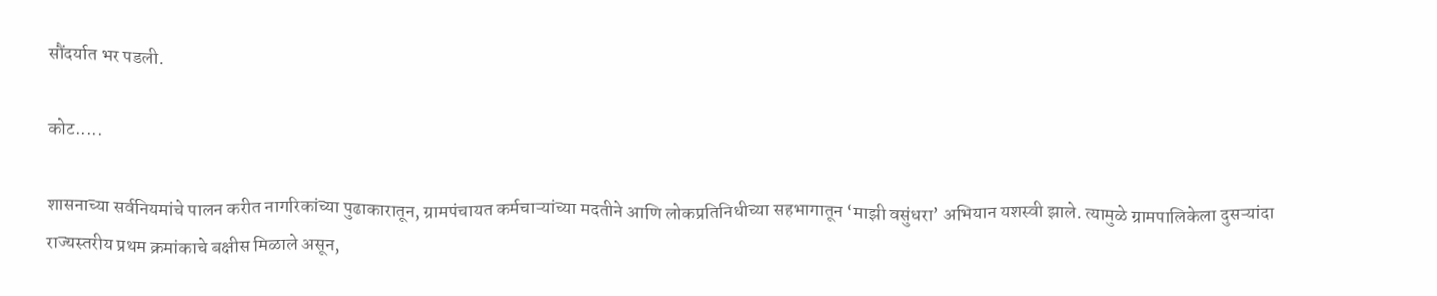सौंदर्यात भर पडली.

कोट.....

शासनाच्या सर्वनियमांचे पालन करीत नागरिकांच्या पुढाकारातून, ग्रामपंचायत कर्मचाऱ्यांच्या मदतीने आणि लोकप्रतिनिधीच्या सहभागातून ‘माझी वसुंधरा’ अभियान यशस्वी झाले. त्यामुळे ग्रामपालिकेला दुसऱ्यांदा राज्यस्तरीय प्रथम क्रमांकाचे बक्षीस मिळाले असून,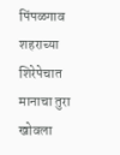पिंपळगाव शहराच्या शिरेपेचात मानाचा तुरा खोवला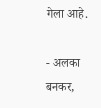गेला आहे.

- अलका बनकर,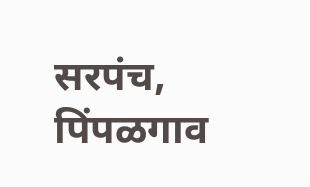सरपंच, पिंपळगाव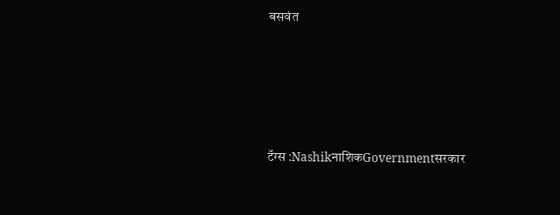बसवंत







टॅग्स :NashikनाशिकGovernmentसरकार